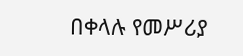በቀላሉ የመሥሪያ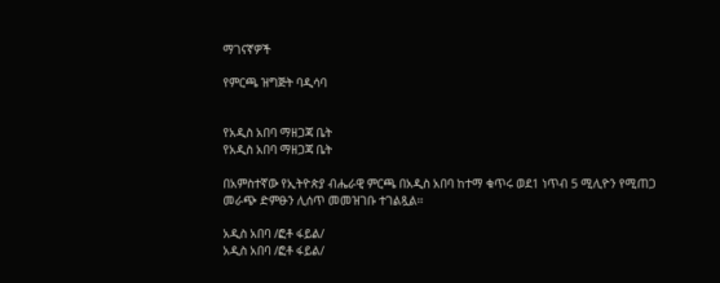ማገናኛዎች

የምርጫ ዝግጅት ባዲሳባ


የአዲስ አበባ ማዘጋጃ ቤት
የአዲስ አበባ ማዘጋጃ ቤት

በአምስተኛው የኢትዮጵያ ብሔራዊ ምርጫ በአዲስ አበባ ከተማ ቁጥሩ ወደ1 ነጥብ 5 ሚሊዮን የሚጠጋ መራጭ ድምፁን ሊሰጥ መመዝገቡ ተገልጿል፡፡

አዲስ አበባ /ፎቶ ፋይል/
አዲስ አበባ /ፎቶ ፋይል/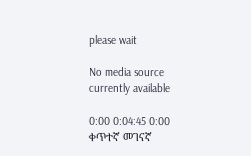please wait

No media source currently available

0:00 0:04:45 0:00
ቀጥተኛ መገናኛ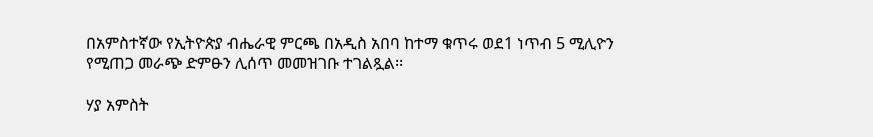በአምስተኛው የኢትዮጵያ ብሔራዊ ምርጫ በአዲስ አበባ ከተማ ቁጥሩ ወደ1 ነጥብ 5 ሚሊዮን የሚጠጋ መራጭ ድምፁን ሊሰጥ መመዝገቡ ተገልጿል፡፡

ሃያ አምስት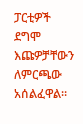ፓርቲዎች ደግሞ እጩዎቻቸውን ለምርጫው አሰልፈዋል።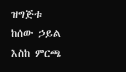ዝግጅቱ ከሰው ኃይል እስከ ምርጫ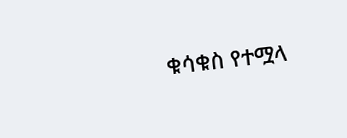ቁሳቁስ የተሟላ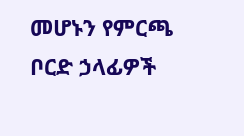መሆኑን የምርጫ ቦርድ ኃላፊዎች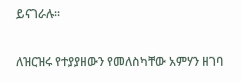ይናገራሉ።

ለዝርዝሩ የተያያዘውን የመለስካቸው አምሃን ዘገባ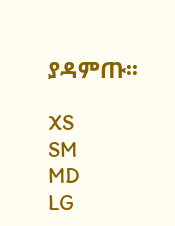ያዳምጡ፡፡

XS
SM
MD
LG